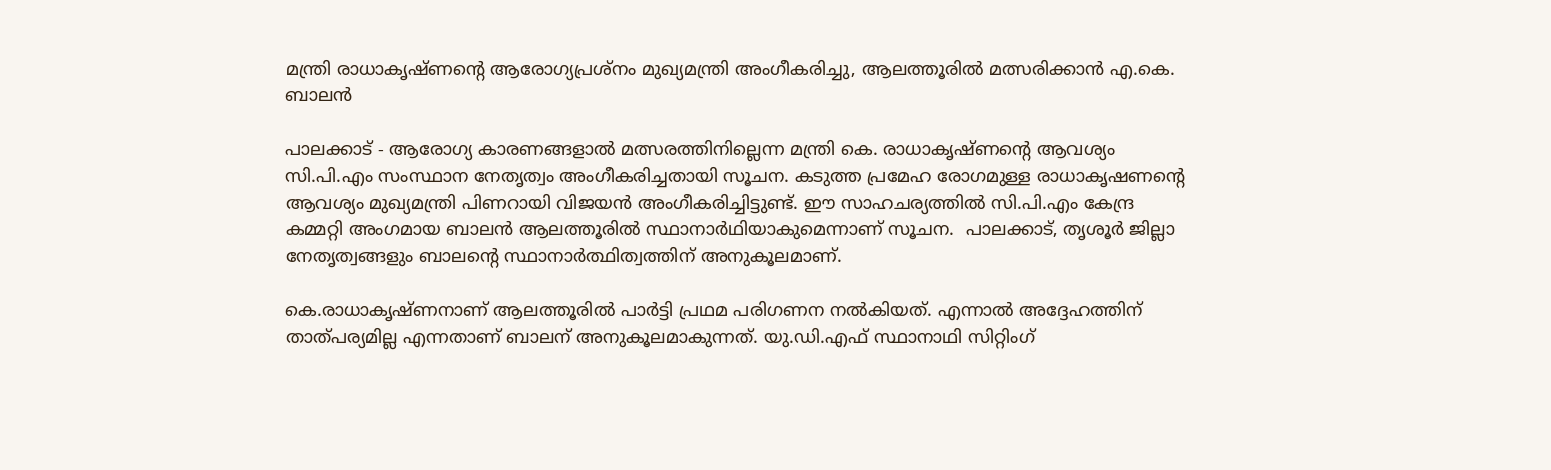മന്ത്രി രാധാകൃഷ്ണന്റെ ആരോഗ്യപ്രശ്‌നം മുഖ്യമന്ത്രി അംഗീകരിച്ചു, ആലത്തൂരില്‍ മത്സരിക്കാന്‍ എ.കെ. ബാലന്‍

പാലക്കാട് - ആരോഗ്യ കാരണങ്ങളാല്‍ മത്സരത്തിനില്ലെന്ന മന്ത്രി കെ. രാധാകൃഷ്ണന്റെ ആവശ്യം സി.പി.എം സംസ്ഥാന നേതൃത്വം അംഗീകരിച്ചതായി സൂചന. കടുത്ത പ്രമേഹ രോഗമുള്ള രാധാകൃഷണന്റെ ആവശ്യം മുഖ്യമന്ത്രി പിണറായി വിജയന്‍ അംഗീകരിച്ചിട്ടുണ്ട്. ഈ സാഹചര്യത്തില്‍ സി.പി.എം കേന്ദ്ര കമ്മറ്റി അംഗമായ ബാലന്‍ ആലത്തൂരില്‍ സ്ഥാനാര്‍ഥിയാകുമെന്നാണ് സൂചന.  പാലക്കാട്, തൃശൂര്‍ ജില്ലാ നേതൃത്വങ്ങളും ബാലന്റെ സ്ഥാനാര്‍ത്ഥിത്വത്തിന് അനുകൂലമാണ്.

കെ.രാധാകൃഷ്ണനാണ് ആലത്തൂരില്‍ പാര്‍ട്ടി പ്രഥമ പരിഗണന നല്‍കിയത്. എന്നാല്‍ അദ്ദേഹത്തിന് താത്പര്യമില്ല എന്നതാണ് ബാലന് അനുകൂലമാകുന്നത്. യു.ഡി.എഫ് സ്ഥാനാഥി സിറ്റിംഗ്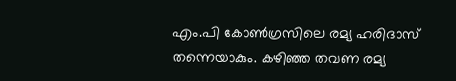എം.പി കോണ്‍ഗ്രസിലെ രമ്യ ഹരിദാസ് തന്നെയാകും. കഴിഞ്ഞ തവണ രമ്യ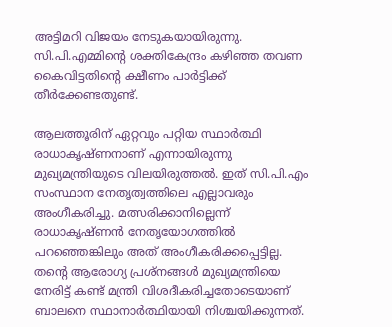അട്ടിമറി വിജയം നേടുകയായിരുന്നു. സി.പി.എമ്മിന്റെ ശക്തികേന്ദ്രം കഴിഞ്ഞ തവണ കൈവിട്ടതിന്റെ ക്ഷീണം പാര്‍ട്ടിക്ക് തീര്‍ക്കേണ്ടതുണ്ട്.

ആലത്തൂരിന് ഏറ്റവും പറ്റിയ സ്ഥാര്‍ത്ഥി രാധാകൃഷ്ണനാണ് എന്നായിരുന്നു മുഖ്യമന്ത്രിയുടെ വിലയിരുത്തല്‍. ഇത് സി.പി.എം സംസ്ഥാന നേതൃത്വത്തിലെ എല്ലാവരും അംഗീകരിച്ചു. മത്സരിക്കാനില്ലെന്ന് രാധാകൃഷ്ണന്‍ നേതൃയോഗത്തില്‍ പറഞ്ഞെങ്കിലും അത് അംഗീകരിക്കപ്പെട്ടില്ല. തന്റെ ആരോഗ്യ പ്രശ്‌നങ്ങള്‍ മുഖ്യമന്ത്രിയെ നേരിട്ട് കണ്ട് മന്ത്രി വിശദീകരിച്ചതോടെയാണ് ബാലനെ സ്ഥാനാര്‍ത്ഥിയായി നിശ്ചയിക്കുന്നത്.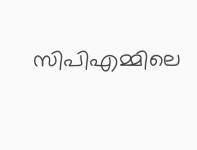സിപിഎമ്മിലെ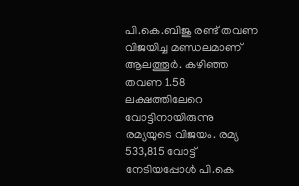പി.കെ.ബിജു രണ്ട് തവണ വിജയിച്ച മണ്ഡലമാണ് ആലത്തൂര്‍. കഴിഞ്ഞ തവണ 1.58 ലക്ഷത്തിലേറെ വോട്ടിനായിരുന്നു രമ്യയുടെ വിജയം. രമ്യ 533,815 വോട്ട് നേടിയപ്പോള്‍ പി.കെ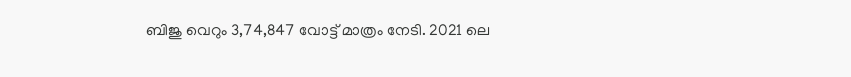ബിജു വെറും 3,74,847 വോട്ട് മാത്രം നേടി. 2021 ലെ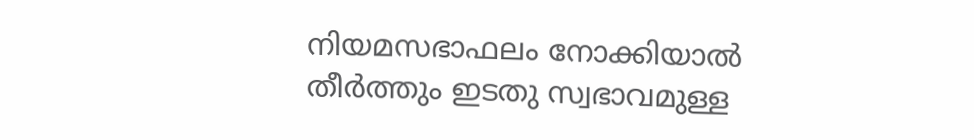നിയമസഭാഫലം നോക്കിയാല്‍ തീര്‍ത്തും ഇടതു സ്വഭാവമുള്ള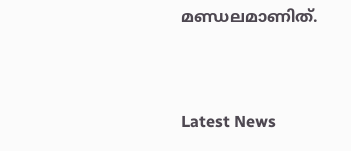മണ്ഡലമാണിത്.





Latest News